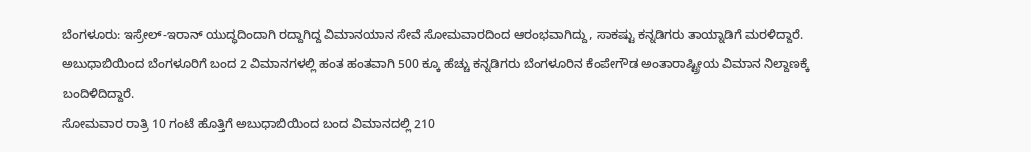ಬೆಂಗಳೂರು: ಇಸ್ರೇಲ್-ಇರಾನ್ ಯುದ್ಧದಿಂದಾಗಿ ರದ್ದಾಗಿದ್ದ ವಿಮಾನಯಾನ ಸೇವೆ ಸೋಮವಾರದಿಂದ ಆರಂಭವಾಗಿದ್ದು, ಸಾಕಷ್ಟು ಕನ್ನಡಿಗರು ತಾಯ್ನಾಡಿಗೆ ಮರಳಿದ್ದಾರೆ. ಅಬುಧಾಬಿಯಿಂದ ಬೆಂಗಳೂರಿಗೆ ಬಂದ 2 ವಿಮಾನಗಳಲ್ಲಿ ಹಂತ ಹಂತವಾಗಿ 500 ಕ್ಕೂ ಹೆಚ್ಚು ಕನ್ನಡಿಗರು ಬೆಂಗಳೂರಿನ ಕೆಂಪೇಗೌಡ ಅಂತಾರಾಷ್ಟ್ರೀಯ ವಿಮಾನ ನಿಲ್ದಾಣಕ್ಕೆ ಬಂದಿಳಿದಿದ್ದಾರೆ.
ಸೋಮವಾರ ರಾತ್ರಿ 10 ಗಂಟೆ ಹೊತ್ತಿಗೆ ಅಬುಧಾಬಿಯಿಂದ ಬಂದ ವಿಮಾನದಲ್ಲಿ 210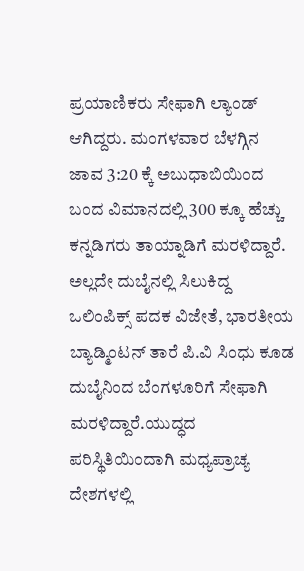ಪ್ರಯಾಣಿಕರು ಸೇಫಾಗಿ ಲ್ಯಾಂಡ್ ಆಗಿದ್ದರು. ಮಂಗಳವಾರ ಬೆಳಗ್ಗಿನ ಜಾವ 3:20 ಕ್ಕೆ ಅಬುಧಾಬಿಯಿಂದ ಬಂದ ವಿಮಾನದಲ್ಲಿ 300 ಕ್ಕೂ ಹೆಚ್ಚು ಕನ್ನಡಿಗರು ತಾಯ್ನಾಡಿಗೆ ಮರಳಿದ್ದಾರೆ.
ಅಲ್ಲದೇ ದುಬೈನಲ್ಲಿ ಸಿಲುಕಿದ್ದ ಒಲಿಂಪಿಕ್ಸ್ ಪದಕ ವಿಜೇತೆ, ಭಾರತೀಯ ಬ್ಯಾಡ್ಮಿಂಟನ್ ತಾರೆ ಪಿ.ವಿ ಸಿಂಧು ಕೂಡ ದುಬೈನಿಂದ ಬೆಂಗಳೂರಿಗೆ ಸೇಫಾಗಿ ಮರಳಿದ್ದಾರೆ.ಯುದ್ಧದ ಪರಿಸ್ಥಿತಿಯಿಂದಾಗಿ ಮಧ್ಯಪ್ರಾಚ್ಯ ದೇಶಗಳಲ್ಲಿ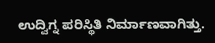ಉದ್ವಿಗ್ನ ಪರಿಸ್ಥಿತಿ ನಿರ್ಮಾಣವಾಗಿತ್ತು.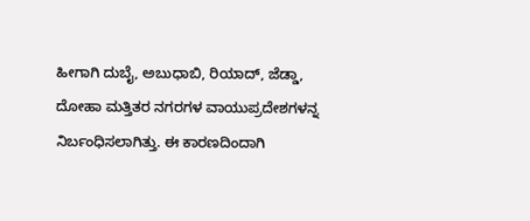ಹೀಗಾಗಿ ದುಬೈ, ಅಬುಧಾಬಿ, ರಿಯಾದ್, ಜೆಡ್ಡಾ, ದೋಹಾ ಮತ್ತಿತರ ನಗರಗಳ ವಾಯುಪ್ರದೇಶಗಳನ್ನ ನಿರ್ಬಂಧಿಸಲಾಗಿತ್ತು. ಈ ಕಾರಣದಿಂದಾಗಿ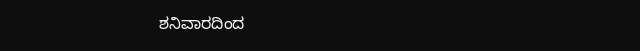ಶನಿವಾರದಿಂದ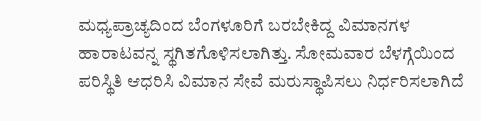ಮಧ್ಯಪ್ರಾಚ್ಯದಿಂದ ಬೆಂಗಳೂರಿಗೆ ಬರಬೇಕಿದ್ದ ವಿಮಾನಗಳ ಹಾರಾಟವನ್ನ ಸ್ಥಗಿತಗೊಳಿಸಲಾಗಿತ್ತು. ಸೋಮವಾರ ಬೆಳಗ್ಗೆಯಿಂದ ಪರಿಸ್ಥಿತಿ ಆಧರಿಸಿ ವಿಮಾನ ಸೇವೆ ಮರುಸ್ಥಾಪಿಸಲು ನಿರ್ಧರಿಸಲಾಗಿದೆ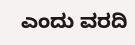ಎಂದು ವರದಿ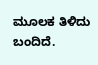ಮೂಲಕ ತಿಳಿದು ಬಂದಿದೆ.